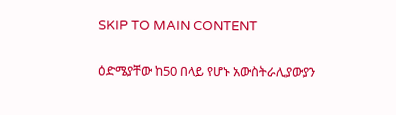SKIP TO MAIN CONTENT

ዕድሜያቸው ከ50 በላይ የሆኑ አውስትራሊያውያን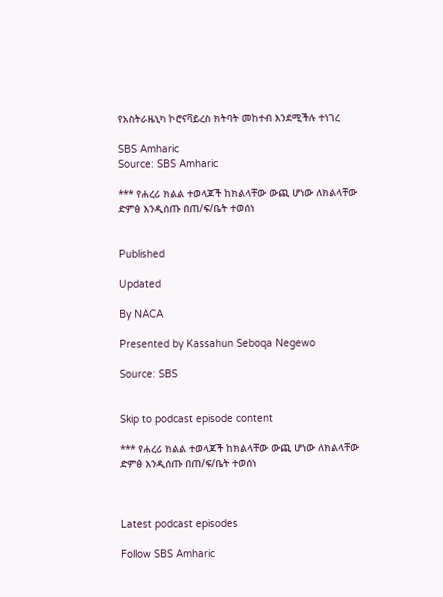የአስትራዜኒካ ኮሮናቫይረስ ክትባት መከተብ እንደሚችሉ ተነገረ

SBS Amharic
Source: SBS Amharic

*** የሐረሪ ክልል ተወላጆች ከክልላቸው ውጪ ሆነው ለክልላቸው ድምፅ እንዲሰጡ በጠ/ፍ/ቤት ተወሰነ


Published

Updated

By NACA

Presented by Kassahun Seboqa Negewo

Source: SBS


Skip to podcast episode content

*** የሐረሪ ክልል ተወላጆች ከክልላቸው ውጪ ሆነው ለክልላቸው ድምፅ እንዲሰጡ በጠ/ፍ/ቤት ተወሰነ



Latest podcast episodes

Follow SBS Amharic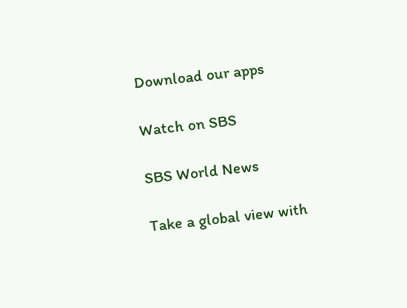Download our apps

Watch on SBS

SBS World News

Take a global view with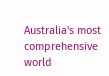Australia's most comprehensive world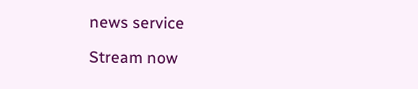news service

Stream now